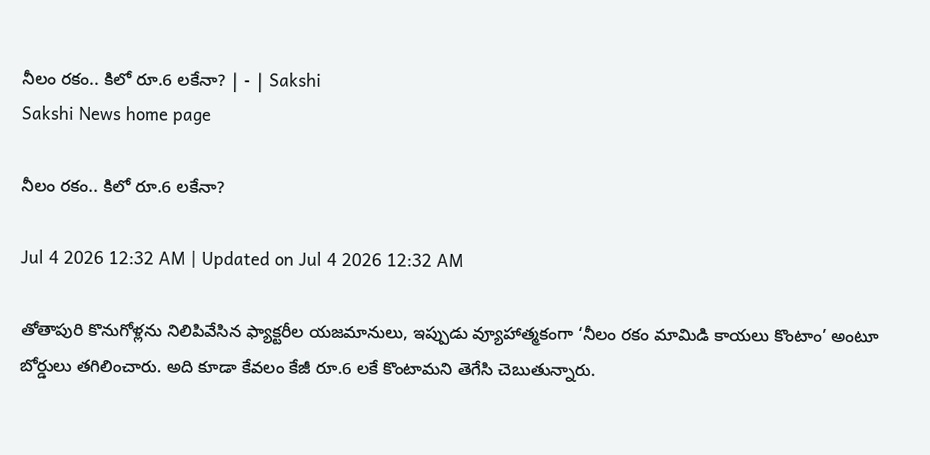నీలం రకం.. కిలో రూ.6 లకేనా? | - | Sakshi
Sakshi News home page

నీలం రకం.. కిలో రూ.6 లకేనా?

Jul 4 2026 12:32 AM | Updated on Jul 4 2026 12:32 AM

తోతాపురి కొనుగోళ్లను నిలిపివేసిన ఫ్యాక్టరీల యజమానులు, ఇప్పుడు వ్యూహాత్మకంగా ‘నీలం రకం మామిడి కాయలు కొంటాం’ అంటూ బోర్డులు తగిలించారు. అది కూడా కేవలం కేజీ రూ.6 లకే కొంటామని తెగేసి చెబుతున్నారు.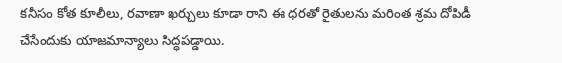కనీసం కోత కూలీలు, రవాణా ఖర్చులు కూడా రాని ఈ ధరతో రైతులను మరింత శ్రమ దోపిడీ చేసేందుకు యాజమాన్యాలు సిద్ధపడ్డాయి.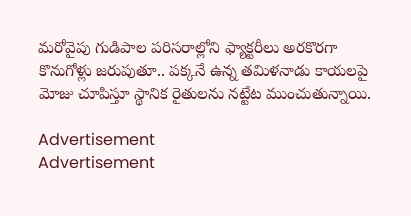మరోవైపు గుడిపాల పరిసరాల్లోని ఫ్యాక్టరీలు అరకొరగా కొనుగోళ్లు జరుపుతూ.. పక్కనే ఉన్న తమిళనాడు కాయలపై మోజు చూపిస్తూ స్థానిక రైతులను నట్టేట ముంచుతున్నాయి.

Advertisement
Advertisement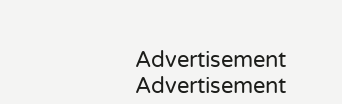Advertisement
Advertisement